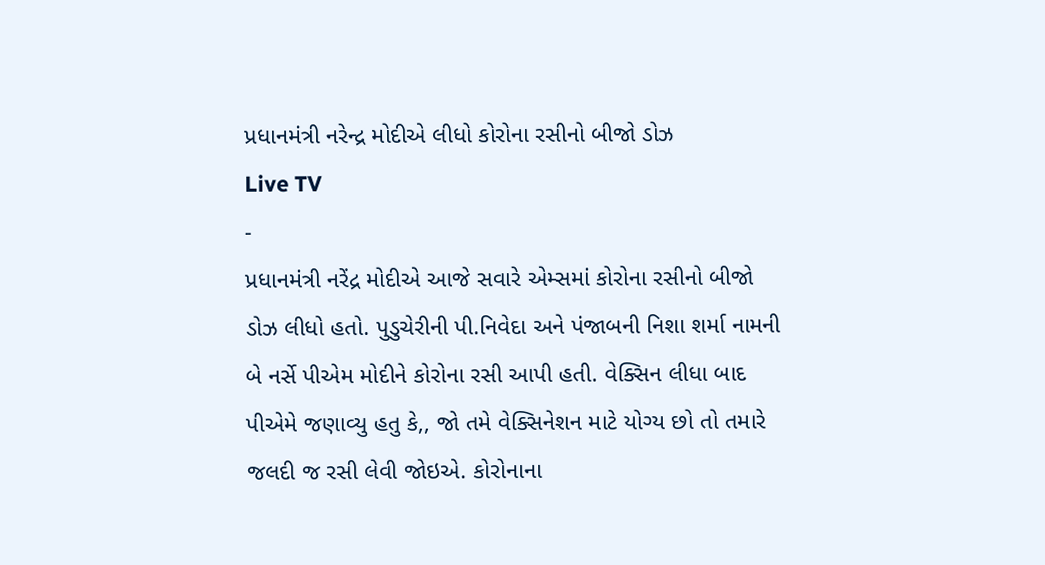પ્રધાનમંત્રી નરેન્દ્ર મોદીએ લીધો કોરોના રસીનો બીજો ડોઝ
Live TV
-
પ્રધાનમંત્રી નરેંદ્ર મોદીએ આજે સવારે એમ્સમાં કોરોના રસીનો બીજો ડોઝ લીધો હતો. પુડુચેરીની પી.નિવેદા અને પંજાબની નિશા શર્મા નામની બે નર્સે પીએમ મોદીને કોરોના રસી આપી હતી. વેક્સિન લીધા બાદ પીએમે જણાવ્યુ હતુ કે,, જો તમે વેક્સિનેશન માટે યોગ્ય છો તો તમારે જલદી જ રસી લેવી જોઇએ. કોરોનાના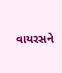વાયરસને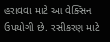હરાવવા માટે આ વેક્સિન ઉપયોગી છે. રસીકરણ માટે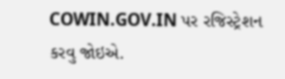COWIN.GOV.IN પર રજિસ્ટ્રેશન કરવુ જોઇએ.